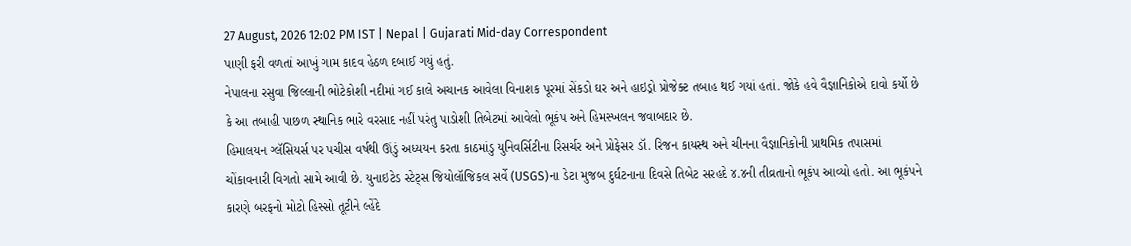27 August, 2026 12:02 PM IST | Nepal | Gujarati Mid-day Correspondent
પાણી ફરી વળતાં આખું ગામ કાદવ હેઠળ દબાઈ ગયું હતું.
નેપાલના રસુવા જિલ્લાની ભોટેકોશી નદીમાં ગઈ કાલે અચાનક આવેલા વિનાશક પૂરમાં સેંકડો ઘર અને હાઇડ્રો પ્રોજેક્ટ તબાહ થઈ ગયાં હતાં. જોકે હવે વૈજ્ઞાનિકોએ દાવો કર્યો છે કે આ તબાહી પાછળ સ્થાનિક ભારે વરસાદ નહીં પરંતુ પાડોશી તિબેટમાં આવેલો ભૂકંપ અને હિમસ્ખલન જવાબદાર છે.
હિમાલયન ગ્લૅસિયર્સ પર પચીસ વર્ષથી ઊંડું અધ્યયન કરતા કાઠમાંડુ યુનિવર્સિટીના રિસર્ચર અને પ્રોફેસર ડૉ. રિજન કાયસ્થ અને ચીનના વૈજ્ઞાનિકોની પ્રાથમિક તપાસમાં ચોંકાવનારી વિગતો સામે આવી છે. યુનાઇટેડ સ્ટેટ્સ જિયોલૉજિકલ સર્વે (USGS)ના ડેટા મુજબ દુર્ઘટનાના દિવસે તિબેટ સરહદે ૪.૪ની તીવ્રતાનો ભૂકંપ આવ્યો હતો. આ ભૂકંપને કારણે બરફનો મોટો હિસ્સો તૂટીને લ્હેંદે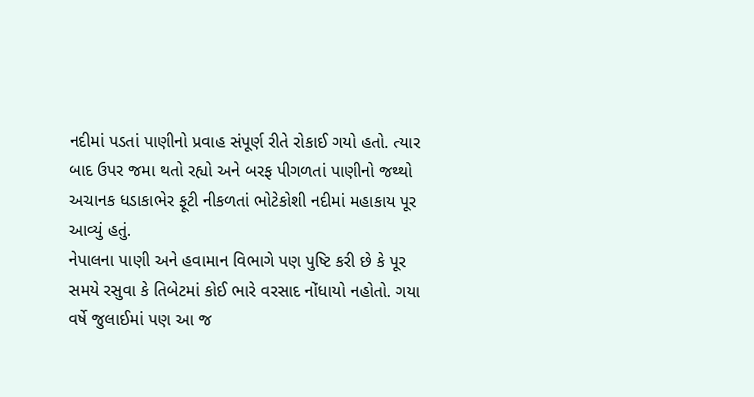નદીમાં પડતાં પાણીનો પ્રવાહ સંપૂર્ણ રીતે રોકાઈ ગયો હતો. ત્યાર બાદ ઉપર જમા થતો રહ્યો અને બરફ પીગળતાં પાણીનો જથ્થો અચાનક ધડાકાભેર ફૂટી નીકળતાં ભોટેકોશી નદીમાં મહાકાય પૂર આવ્યું હતું.
નેપાલના પાણી અને હવામાન વિભાગે પણ પુષ્ટિ કરી છે કે પૂર સમયે રસુવા કે તિબેટમાં કોઈ ભારે વરસાદ નોંધાયો નહોતો. ગયા વર્ષે જુલાઈમાં પણ આ જ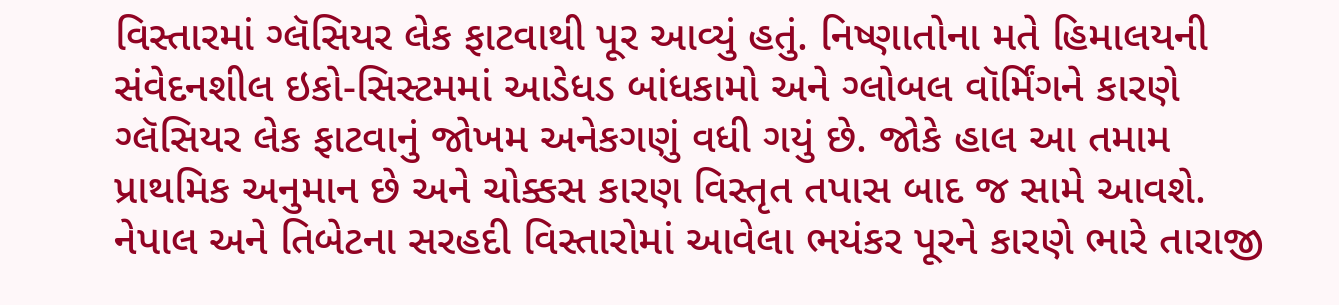વિસ્તારમાં ગ્લૅસિયર લેક ફાટવાથી પૂર આવ્યું હતું. નિષ્ણાતોના મતે હિમાલયની સંવેદનશીલ ઇકો-સિસ્ટમમાં આડેધડ બાંધકામો અને ગ્લોબલ વૉર્મિંગને કારણે ગ્લૅસિયર લેક ફાટવાનું જોખમ અનેકગણું વધી ગયું છે. જોકે હાલ આ તમામ પ્રાથમિક અનુમાન છે અને ચોક્કસ કારણ વિસ્તૃત તપાસ બાદ જ સામે આવશે.
નેપાલ અને તિબેટના સરહદી વિસ્તારોમાં આવેલા ભયંકર પૂરને કારણે ભારે તારાજી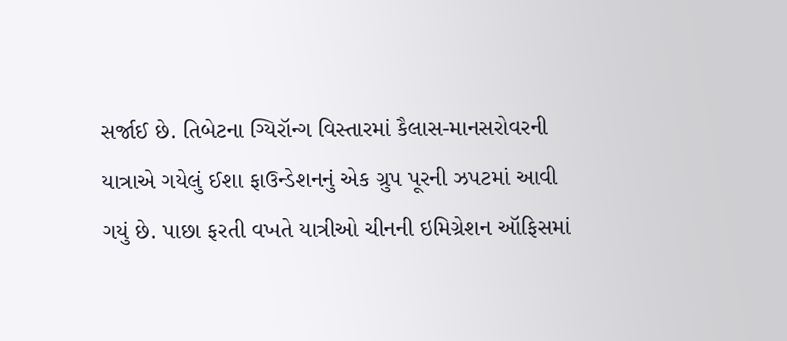સર્જાઈ છે. તિબેટના ગ્યિરૉન્ગ વિસ્તારમાં કૈલાસ-માનસરોવરની યાત્રાએ ગયેલું ઈશા ફાઉન્ડેશનનું એક ગ્રુપ પૂરની ઝપટમાં આવી ગયું છે. પાછા ફરતી વખતે યાત્રીઓ ચીનની ઇમિગ્રેશન ઑફિસમાં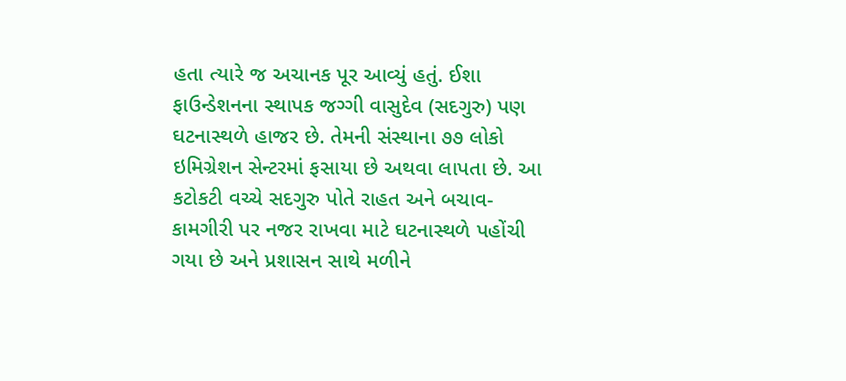હતા ત્યારે જ અચાનક પૂર આવ્યું હતું. ઈશા ફાઉન્ડેશનના સ્થાપક જગ્ગી વાસુદેવ (સદગુરુ) પણ ઘટનાસ્થળે હાજર છે. તેમની સંસ્થાના ૭૭ લોકો ઇમિગ્રેશન સેન્ટરમાં ફસાયા છે અથવા લાપતા છે. આ કટોકટી વચ્ચે સદગુરુ પોતે રાહત અને બચાવ-કામગીરી પર નજર રાખવા માટે ઘટનાસ્થળે પહોંચી ગયા છે અને પ્રશાસન સાથે મળીને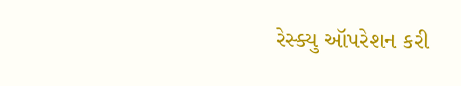રેસ્ક્યુ ઑપરેશન કરી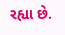રહ્યા છે.